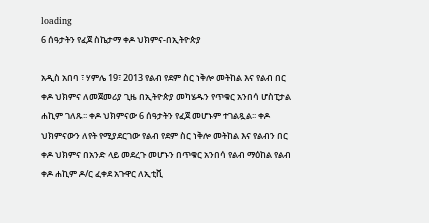loading
6 ሰዓታትን የፈጀ ስኬታማ ቀዶ ህክምና-በኢትዮጵያ

አዲስ አበባ ፣ ሃምሌ 19፣ 2013 የልብ የደም ስር ነቅሎ መትከል እና የልብ በር ቀዶ ህክምና ለመጀመሪያ ጊዜ በኢትዮጵያ መካሄዱን የጥቁር አንበሳ ሆስፒታል ሐኪም ገለጹ፡፡ ቀዶ ህክምናው 6 ሰዓታትን የፈጀ መሆኑም ተገልጿል፡፡ ቀዶ ህክምናውን ለየት የሚያደርገው የልብ የደም ስር ነቅሎ መትከል እና የልብን በር ቀዶ ህክምና በአንድ ላይ መደረጉ መሆኑን በጥቁር አንበሳ የልብ ማዕከል የልብ ቀዶ ሐኪም ዶ/ር ፈቀደ አጉዋር ለኢቲቪ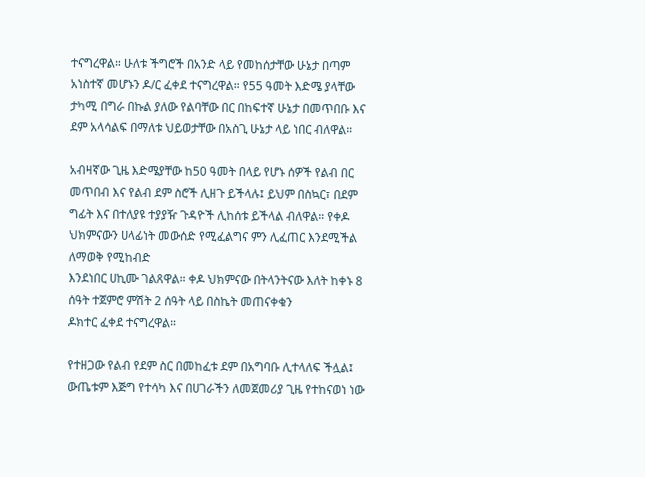ተናግረዋል። ሁለቱ ችግሮች በአንድ ላይ የመከሰታቸው ሁኔታ በጣም አነስተኛ መሆኑን ዶ/ር ፈቀደ ተናግረዋል። የ55 ዓመት እድሜ ያላቸው ታካሚ በግራ በኩል ያለው የልባቸው በር በከፍተኛ ሁኔታ በመጥበቡ እና
ደም አላሳልፍ በማለቱ ህይወታቸው በአስጊ ሁኔታ ላይ ነበር ብለዋል።

አብዛኛው ጊዜ እድሜያቸው ከ50 ዓመት በላይ የሆኑ ሰዎች የልብ በር መጥበብ እና የልብ ደም ስሮች ሊዘጉ ይችላሉ፤ ይህም በስኳር፣ በደም ግፊት እና በተለያዩ ተያያዥ ጉዳዮች ሊከሰቱ ይችላል ብለዋል። የቀዶ ህክምናውን ሀላፊነት መውሰድ የሚፈልግና ምን ሊፈጠር እንደሚችል ለማወቅ የሚከብድ
እንደነበር ሀኪሙ ገልጸዋል። ቀዶ ህክምናው በትላንትናው እለት ከቀኑ 8 ሰዓት ተጀምሮ ምሽት 2 ሰዓት ላይ በስኬት መጠናቀቁን
ዶክተር ፈቀደ ተናግረዋል።

የተዘጋው የልብ የደም ስር በመከፈቱ ደም በአግባቡ ሊተላለፍ ችሏል፤ ውጤቱም እጅግ የተሳካ እና በሀገራችን ለመጀመሪያ ጊዜ የተከናወነ ነው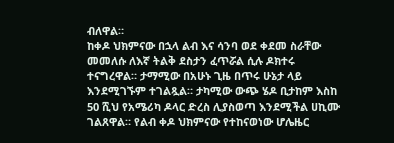ብለዋል።
ከቀዶ ህክምናው በኋላ ልብ እና ሳንባ ወደ ቀደመ ስራቸው መመለሱ ለእኛ ትልቅ ደስታን ፈጥሯል ሲሉ ዶክተሩ ተናግረዋል። ታማሚው በአሁኑ ጊዜ በጥሩ ሁኔታ ላይ እንደሚገኙም ተገልጿል። ታካሚው ውጭ ሄዶ ቢታከም እስከ 50 ሺህ የአሜሪካ ዶላር ድረስ ሊያስወጣ እንደሚችል ሀኪሙ
ገልጸዋል። የልብ ቀዶ ህክምናው የተከናወነው ሆሌዜር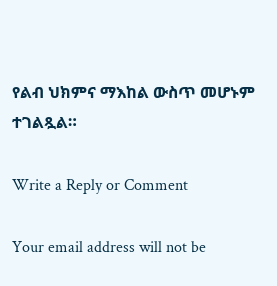የልብ ህክምና ማእከል ውስጥ መሆኑም ተገልጿል።

Write a Reply or Comment

Your email address will not be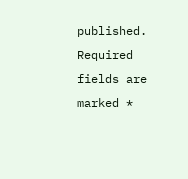published. Required fields are marked *